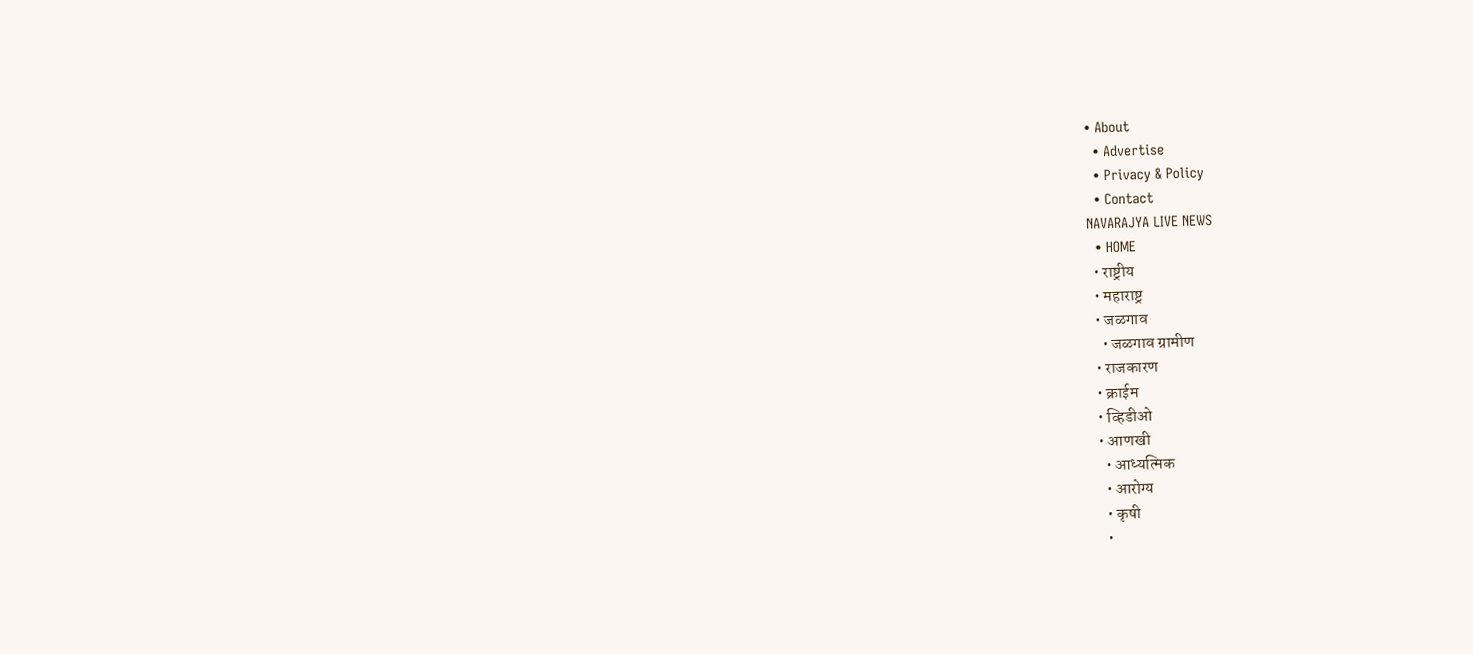• About
  • Advertise
  • Privacy & Policy
  • Contact
NAVARAJYA LIVE NEWS
  • HOME
  • राष्ट्रीय
  • महाराष्ट्र
  • जळगाव
    • जळगाव ग्रामीण
  • राजकारण
  • क्राईम
  • व्हिडीओ
  • आणखी
    • आध्यत्मिक
    • आरोग्य
    • कृषी
    •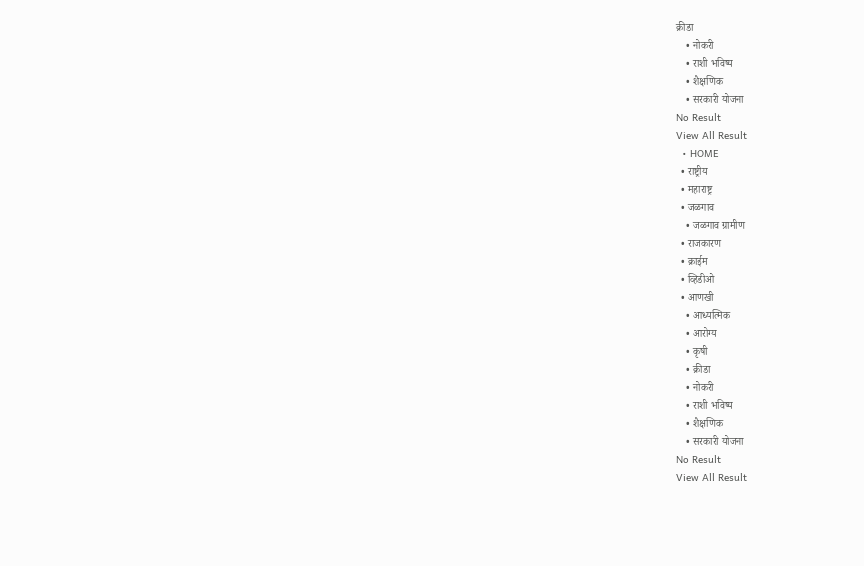क्रीडा
    • नोकरी
    • राशी भविष्य
    • शैक्षणिक
    • सरकारी योजना
No Result
View All Result
  • HOME
  • राष्ट्रीय
  • महाराष्ट्र
  • जळगाव
    • जळगाव ग्रामीण
  • राजकारण
  • क्राईम
  • व्हिडीओ
  • आणखी
    • आध्यत्मिक
    • आरोग्य
    • कृषी
    • क्रीडा
    • नोकरी
    • राशी भविष्य
    • शैक्षणिक
    • सरकारी योजना
No Result
View All Result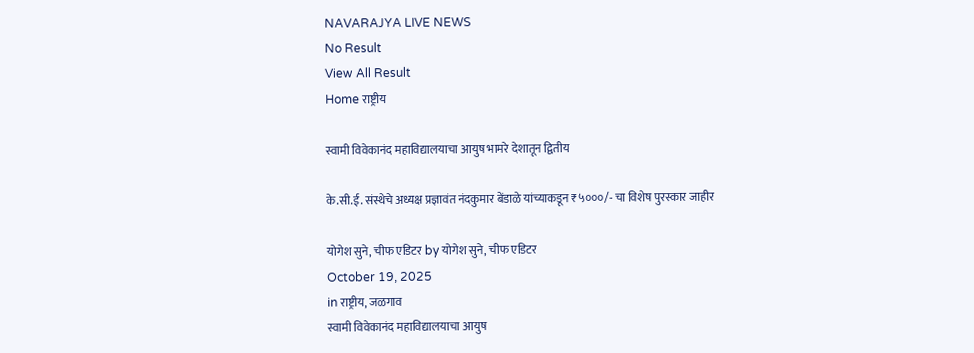NAVARAJYA LIVE NEWS
No Result
View All Result
Home राष्ट्रीय

स्वामी विवेकानंद महाविद्यालयाचा आयुष भामरे देशातून द्वितीय

के.सी.ई. संस्थेचे अध्यक्ष प्रज्ञावंत नंदकुमार बेंडाळे यांच्याकडून ₹५०००/- चा विशेष पुरस्कार जाहीर

योगेश सुने, चीफ एडिटर by योगेश सुने, चीफ एडिटर
October 19, 2025
in राष्ट्रीय, जळगाव
स्वामी विवेकानंद महाविद्यालयाचा आयुष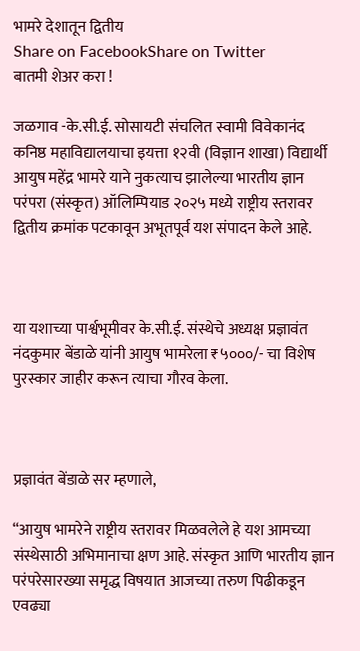भामरे देशातून द्वितीय
Share on FacebookShare on Twitter
बातमी शेअर करा !

जळगाव -के.सी.ई. सोसायटी संचलित स्वामी विवेकानंद कनिष्ठ महाविद्यालयाचा इयत्ता १२वी (विज्ञान शाखा) विद्यार्थी आयुष महेंद्र भामरे याने नुकत्याच झालेल्या भारतीय ज्ञान परंपरा (संस्कृत) ऑलिम्पियाड २०२५ मध्ये राष्ट्रीय स्तरावर द्वितीय क्रमांक पटकावून अभूतपूर्व यश संपादन केले आहे.



या यशाच्या पार्श्वभूमीवर के.सी.ई. संस्थेचे अध्यक्ष प्रज्ञावंत नंदकुमार बेंडाळे यांनी आयुष भामरेला ₹५०००/- चा विशेष पुरस्कार जाहीर करून त्याचा गौरव केला.



प्रज्ञावंत बेंडाळे सर म्हणाले,

“आयुष भामरेने राष्ट्रीय स्तरावर मिळवलेले हे यश आमच्या संस्थेसाठी अभिमानाचा क्षण आहे. संस्कृत आणि भारतीय ज्ञान परंपरेसारख्या समृद्ध विषयात आजच्या तरुण पिढीकडून एवढ्या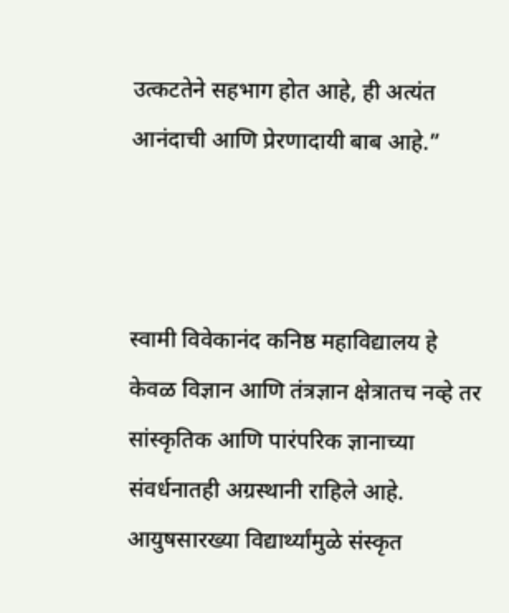उत्कटतेने सहभाग होत आहे, ही अत्यंत आनंदाची आणि प्रेरणादायी बाब आहे.”



स्वामी विवेकानंद कनिष्ठ महाविद्यालय हे केवळ विज्ञान आणि तंत्रज्ञान क्षेत्रातच नव्हे तर सांस्कृतिक आणि पारंपरिक ज्ञानाच्या संवर्धनातही अग्रस्थानी राहिले आहे. आयुषसारख्या विद्यार्थ्यांमुळे संस्कृत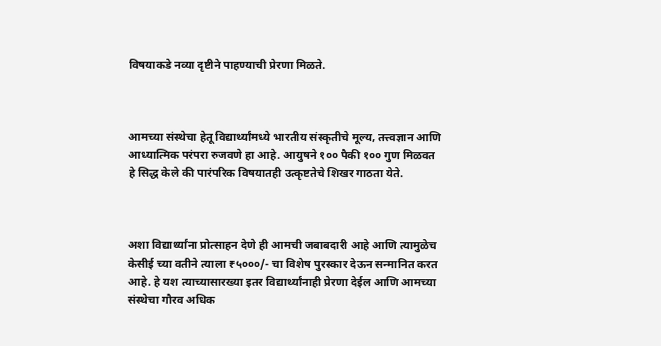विषयाकडे नव्या दृष्टीने पाहण्याची प्रेरणा मिळते.



आमच्या संस्थेचा हेतू विद्यार्थ्यांमध्ये भारतीय संस्कृतीचे मूल्य, तत्त्वज्ञान आणि आध्यात्मिक परंपरा रुजवणे हा आहे. आयुषने १०० पैकी १०० गुण मिळवत हे सिद्ध केले की पारंपरिक विषयातही उत्कृष्टतेचे शिखर गाठता येते.



अशा विद्यार्थ्यांना प्रोत्साहन देणे ही आमची जबाबदारी आहे आणि त्यामुळेच केसीई च्या वतीने त्याला ₹५०००/- चा विशेष पुरस्कार देऊन सन्मानित करत आहे. हे यश त्याच्यासारख्या इतर विद्यार्थ्यांनाही प्रेरणा देईल आणि आमच्या संस्थेचा गौरव अधिक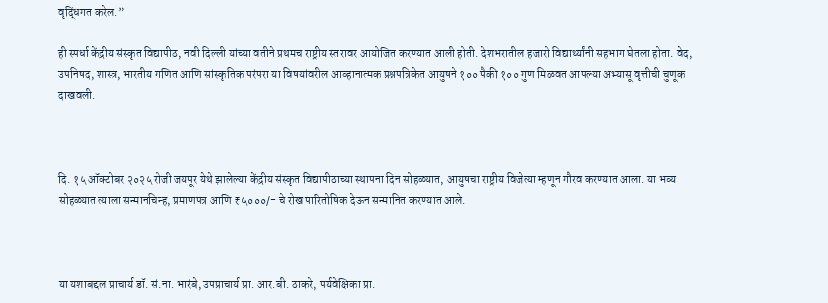वृद्धिंगत करेल.”

ही स्पर्धा केंद्रीय संस्कृत विद्यापीठ, नवी दिल्ली यांच्या वतीने प्रथमच राष्ट्रीय स्तरावर आयोजित करण्यात आली होती. देशभरातील हजारो विद्यार्थ्यांनी सहभाग घेतला होता. वेद, उपनिषद, शास्त्र, भारतीय गणित आणि सांस्कृतिक परंपरा या विषयांवरील आव्हानात्मक प्रश्नपत्रिकेत आयुषने १०० पैकी १०० गुण मिळवत आपल्या अभ्यासू वृत्तीची चुणूक दाखवली.



दि. १५ ऑक्टोबर २०२५ रोजी जयपूर येथे झालेल्या केंद्रीय संस्कृत विद्यापीठाच्या स्थापना दिन सोहळ्यात, आयुषचा राष्ट्रीय विजेत्या म्हणून गौरव करण्यात आला. या भव्य सोहळ्यात त्याला सन्मानचिन्ह, प्रमाणपत्र आणि ₹५०००/- चे रोख पारितोषिक देऊन सन्मानित करण्यात आले.



या यशाबद्दल प्राचार्य डॉ. सं.ना. भारंबे, उपप्राचार्य प्रा. आर.बी. ठाकरे, पर्यवेक्षिका प्रा.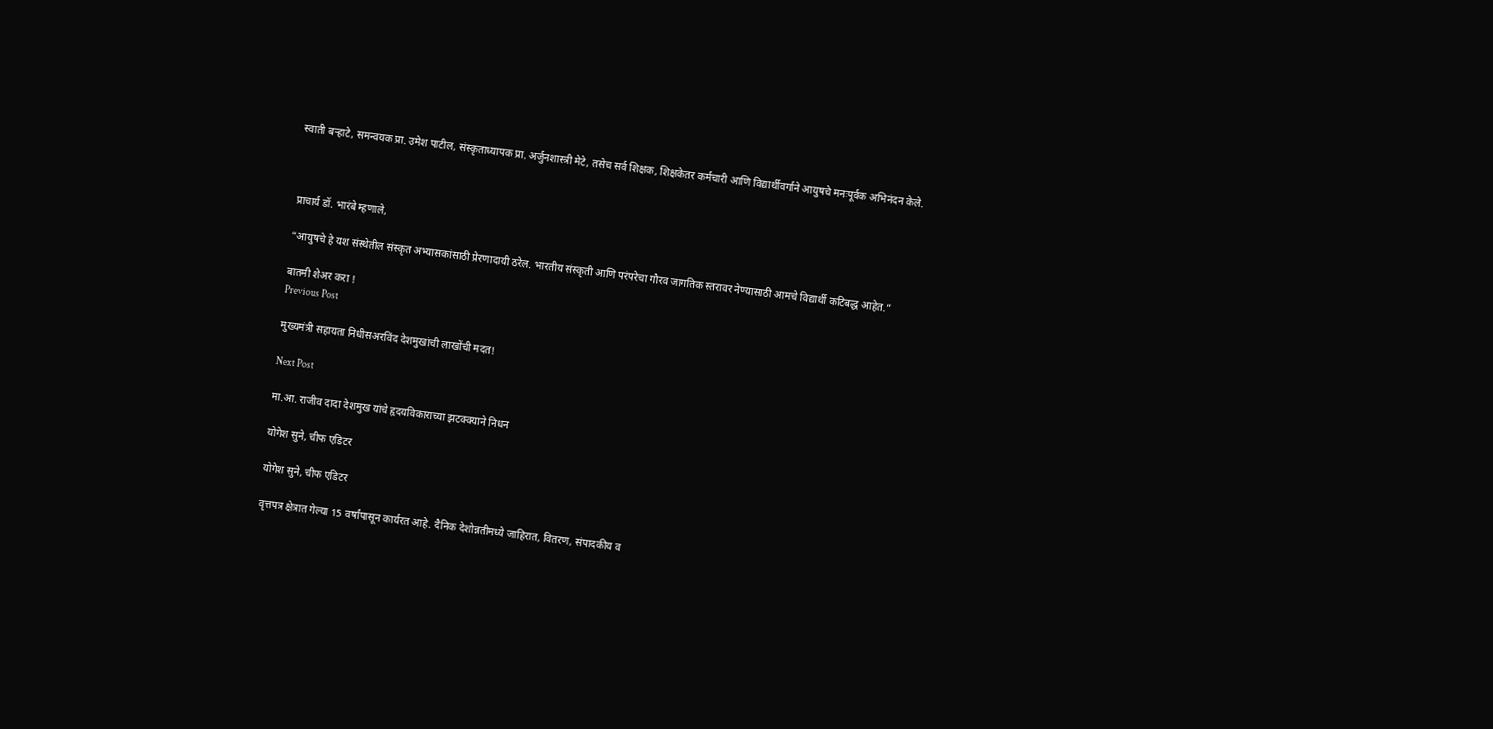स्वाती बऱ्हाटे, समन्वयक प्रा. उमेश पाटील, संस्कृताध्यापक प्रा. अर्जुनशास्त्री मेटे, तसेच सर्व शिक्षक, शिक्षकेतर कर्मचारी आणि विद्यार्थीवर्गाने आयुषचे मनःपूर्वक अभिनंदन केले.



प्राचार्य डॉ. भारंबे म्हणाले,

“आयुषचे हे यश संस्थेतील संस्कृत अभ्यासकांसाठी प्रेरणादायी ठरेल. भारतीय संस्कृती आणि परंपरेचा गौरव जागतिक स्तरावर नेण्यासाठी आमचे विद्यार्थी कटिबद्ध आहेत.”

बातमी शेअर करा !
Previous Post

मुख्यमंत्री सहायता निधीसअरविंद देशमुखांची लाखोंची मदत!

Next Post

मा.आ. राजीव दादा देशमुख यांचे हृदयविकाराच्या झटक्क्याने निधन

योगेश सुने, चीफ एडिटर

योगेश सुने, चीफ एडिटर

वृत्तपत्र क्षेत्रात गेल्या 15 वर्षांपासून कार्यरत आहे. दैनिक देशोन्नतीमध्ये जाहिरात, वितरण, संपादकीय व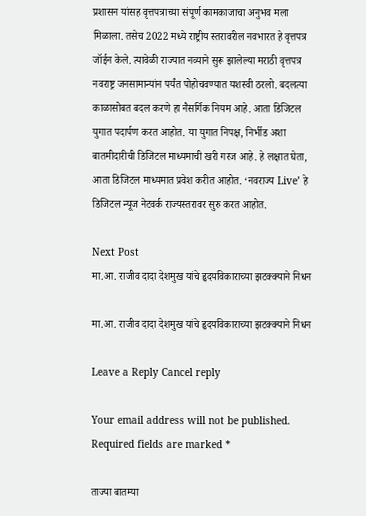प्रशासन यांसह वृत्तपत्राच्या संपूर्ण कामकाजाचा अनुभव मला मिळाला. तसेच 2022 मध्ये राष्ट्रीय स्तरावरील नवभारत हे वृत्तपत्र जॉईन केले. त्यावेळी राज्यात नव्याने सुरू झालेल्या मराठी वृत्तपत्र नवराष्ट्र जनसामान्यांन पर्यंत पोहोचवण्यात यशस्वी ठरलो. बदलत्या काळासोबत बदल करणे हा नैसर्गिक नियम आहे. आता डिजिटल युगात पदार्पण करत आहोत. या युगात निपक्ष, निर्भीड अशा बातमीदारीची डिजिटल माध्यमाची खरी गरज आहे. हे लक्षात घेता, आता डिजिटल माध्यमात प्रवेश करीत आहोत. ‘नवराज्य Live’ हे डिजिटल न्यूज नेटवर्क राज्यस्तरावर सुरु करत आहोत.

Next Post
मा.आ. राजीव दादा देशमुख यांचे हृदयविकाराच्या झटक्क्याने निधन

मा.आ. राजीव दादा देशमुख यांचे हृदयविकाराच्या झटक्क्याने निधन

Leave a Reply Cancel reply

Your email address will not be published. Required fields are marked *

ताज्या बातम्या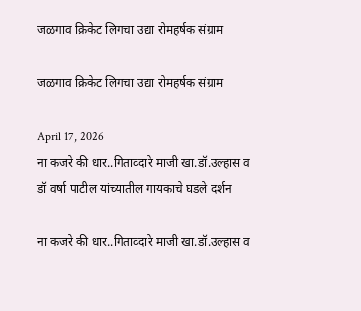जळगाव क्रिकेट लिगचा उद्या रोमहर्षक संग्राम

जळगाव क्रिकेट लिगचा उद्या रोमहर्षक संग्राम

April 17, 2026
ना कजरे की धार..गिताव्दारे माजी खा.डॉ.उल्हास व डॉ वर्षा पाटील यांच्यातील गायकाचे घडले दर्शन

ना कजरे की धार..गिताव्दारे माजी खा.डॉ.उल्हास व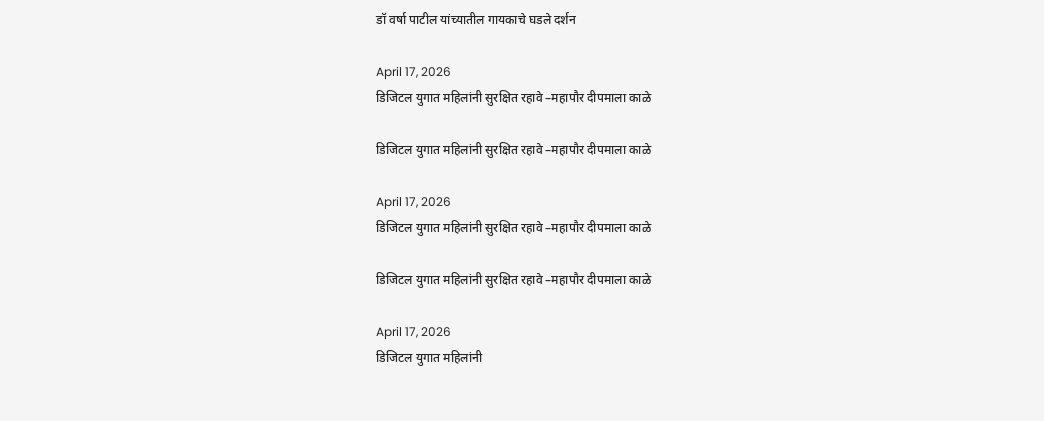डॉ वर्षा पाटील यांच्यातील गायकाचे घडले दर्शन

April 17, 2026
डिजिटल युगात महिलांनी सुरक्षित रहावे –महापौर दीपमाला काळे

डिजिटल युगात महिलांनी सुरक्षित रहावे –महापौर दीपमाला काळे

April 17, 2026
डिजिटल युगात महिलांनी सुरक्षित रहावे –महापौर दीपमाला काळे

डिजिटल युगात महिलांनी सुरक्षित रहावे –महापौर दीपमाला काळे

April 17, 2026
डिजिटल युगात महिलांनी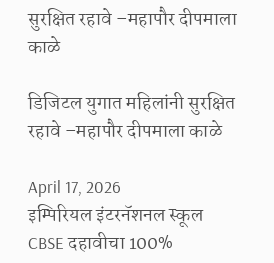सुरक्षित रहावे –महापौर दीपमाला काळे

डिजिटल युगात महिलांनी सुरक्षित रहावे –महापौर दीपमाला काळे

April 17, 2026
इम्पिरियल इंटरनॅशनल स्कूल CBSE दहावीचा 100%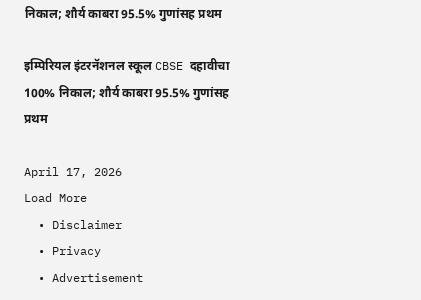निकाल; शौर्य काबरा 95.5% गुणांसह प्रथम

इम्पिरियल इंटरनॅशनल स्कूल CBSE दहावीचा 100% निकाल; शौर्य काबरा 95.5% गुणांसह प्रथम

April 17, 2026
Load More
  • Disclaimer
  • Privacy
  • Advertisement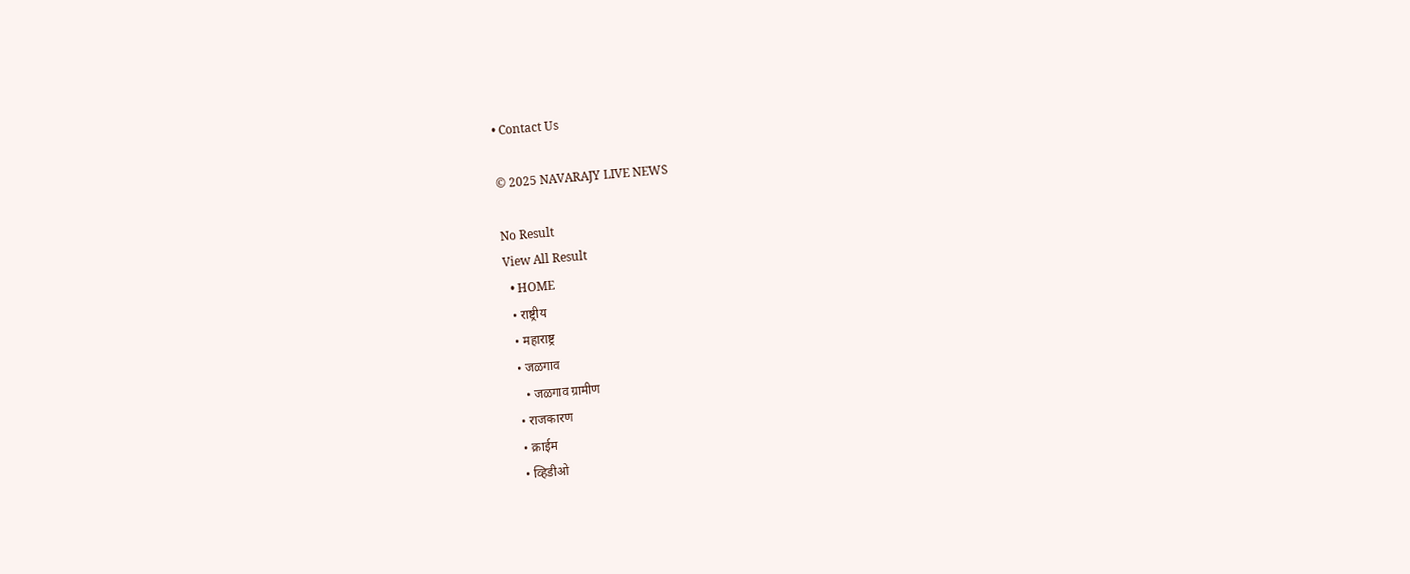• Contact Us

© 2025 NAVARAJY LIVE NEWS

No Result
View All Result
  • HOME
  • राष्ट्रीय
  • महाराष्ट्र
  • जळगाव
    • जळगाव ग्रामीण
  • राजकारण
  • क्राईम
  • व्हिडीओ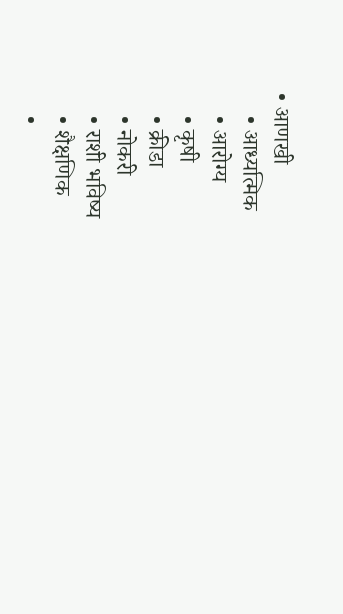• आणखी
    • आध्यत्मिक
    • आरोग्य
    • कृषी
    • क्रीडा
    • नोकरी
    • राशी भविष्य
    • शैक्षणिक
    •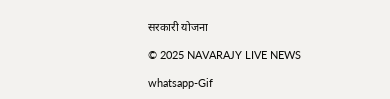सरकारी योजना

© 2025 NAVARAJY LIVE NEWS

whatsapp-Gif